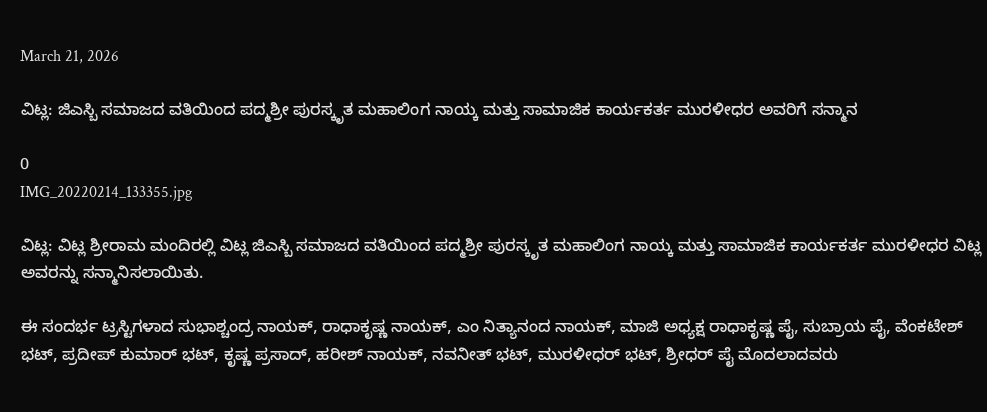March 21, 2026

ವಿಟ್ಲ: ಜಿಎಸ್ಬಿ ಸಮಾಜದ ವತಿಯಿಂದ ಪದ್ಮಶ್ರೀ ಪುರಸ್ಕೃತ ಮಹಾಲಿಂಗ ನಾಯ್ಕ ಮತ್ತು ಸಾಮಾಜಿಕ ಕಾರ್ಯಕರ್ತ ಮುರಳೀಧರ ಅವರಿಗೆ ಸನ್ಮಾನ

0
IMG_20220214_133355.jpg

ವಿಟ್ಲ: ವಿಟ್ಲ ಶ್ರೀರಾಮ ಮಂದಿರಲ್ಲಿ ವಿಟ್ಲ ಜಿಎಸ್ಬಿ ಸಮಾಜದ ವತಿಯಿಂದ ಪದ್ಮಶ್ರೀ ಪುರಸ್ಕೃತ ಮಹಾಲಿಂಗ ನಾಯ್ಕ ಮತ್ತು ಸಾಮಾಜಿಕ ಕಾರ್ಯಕರ್ತ ಮುರಳೀಧರ ವಿಟ್ಲ ಅವರನ್ನು ಸನ್ಮಾನಿಸಲಾಯಿತು.

ಈ ಸಂದರ್ಭ ಟ್ರಸ್ಟಿಗಳಾದ ಸುಭಾಶ್ಚಂದ್ರ ನಾಯಕ್, ರಾಧಾಕೃಷ್ಣ ನಾಯಕ್, ಎಂ ನಿತ್ಯಾನಂದ ನಾಯಕ್, ಮಾಜಿ ಅಧ್ಯಕ್ಷ ರಾಧಾಕೃಷ್ಣ ಪೈ, ಸುಬ್ರಾಯ ಪೈ, ವೆಂಕಟೇಶ್ ಭಟ್, ಪ್ರದೀಪ್ ಕುಮಾರ್ ಭಟ್, ಕೃಷ್ಣ ಪ್ರಸಾದ್, ಹರೀಶ್ ನಾಯಕ್, ನವನೀತ್ ಭಟ್, ಮುರಳೀಧರ್ ಭಟ್, ಶ್ರೀಧರ್ ಪೈ ಮೊದಲಾದವರು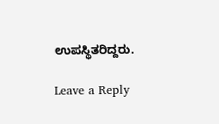ಉಪಸ್ಥಿತರಿದ್ದರು.

Leave a Reply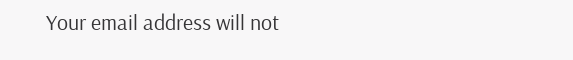Your email address will not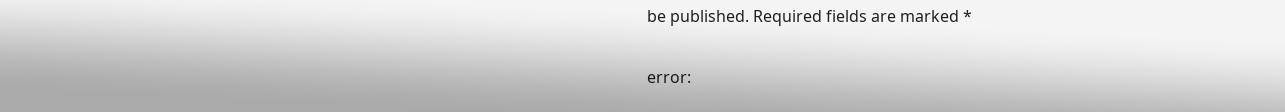be published. Required fields are marked *

error: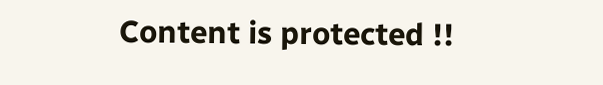Content is protected !!